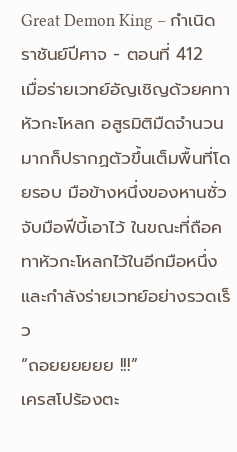Great Demon King – กำเนิดราชันย์ปีศาจ - ตอนที่ 412
เมื่อร่ายเวทย์อัญเชิญด้วยคทาหัวกะโหลก อสูรมิติมืดจำนวนมากก็ปรากฏตัวขึ้นเต็มพื้นที่โดยรอบ มือข้างหนึ่งของหานซั่วจับมือฟีบี้เอาไว้ ในขณะที่ถือคทาหัวกะโหลกไว้ในอีกมือหนึ่งและกำลังร่ายเวทย์อย่างรวดเร็ว
“ถอยยยยยย !!!”
เครสโปร้องตะ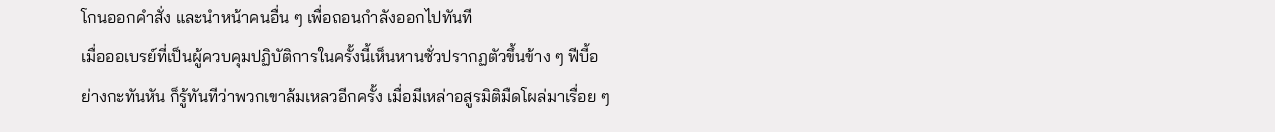โกนออกคำสั่ง และนำหน้าคนอื่น ๆ เพื่อถอนกำลังออกไปทันที
เมื่อออเบรย์ที่เป็นผู้ควบคุมปฏิบัติการในครั้งนี้เห็นหานซั่วปรากฏตัวขึ้นข้าง ๆ ฟีบี้อย่างกะทันหัน ก็รู้ทันทีว่าพวกเขาล้มเหลวอีกครั้ง เมื่อมีเหล่าอสูรมิติมืดโผล่มาเรื่อย ๆ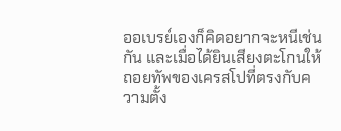ออเบรย์เองก็คิดอยากจะหนีเช่นกัน และเมื่อได้ยินเสียงตะโกนให้ถอยทัพของเครสโปที่ตรงกับความตั้ง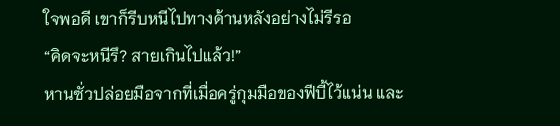ใจพอดี เขาก็รีบหนีไปทางด้านหลังอย่างไม่รีรอ
“คิดจะหนีรึ? สายเกินไปแล้ว!”
หานซั่วปล่อยมือจากที่เมื่อครู่กุมมือของฟีบี้ไว้แน่น และ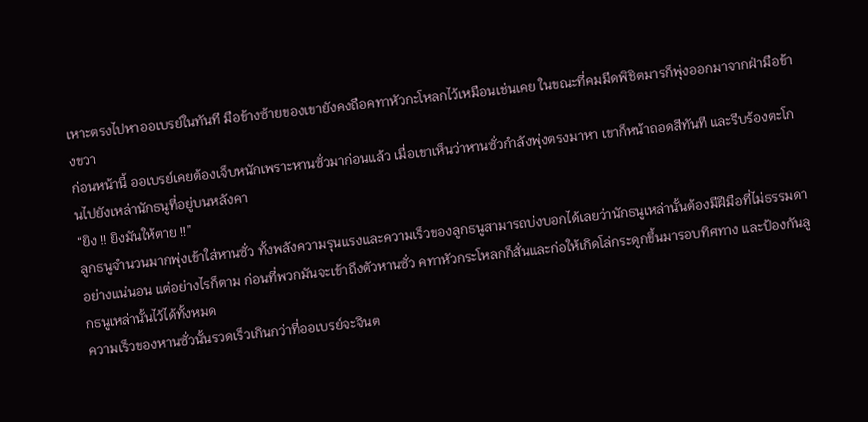เหาะตรงไปหาออเบรย์ในทันที มือข้างซ้ายของเขายังคงถือคทาหัวกะโหลกไว้เหมือนเช่นเคย ในขณะที่คมมีดพิชิตมารก็พุ่งออกมาจากฝ่ามือข้างขวา
ก่อนหน้านี้ ออเบรย์เคยต้องเจ็บหนักเพราะหานซั่วมาก่อนแล้ว เมื่อเขาเห็นว่าหานซั่วกำลังพุ่งตรงมาหา เขาก็หน้าถอดสีทันที และรีบร้องตะโกนไปยังเหล่านักธนูที่อยู่บนหลังคา
“ยิง !! ยิงมันให้ตาย !!”
ลูกธนูจำนวนมากพุ่งเข้าใส่หานซั่ว ทั้งพลังความรุนแรงและความเร็วของลูกธนูสามารถบ่งบอกได้เลยว่านักธนูเหล่านั้นต้องมีฝีมือที่ไม่ธรรมดาอย่างแน่นอน แต่อย่างไรก็ตาม ก่อนที่พวกมันจะเข้าถึงตัวหานซั่ว คทาหัวกระโหลกก็สั่นและก่อให้เกิดโล่กระดูกขึ้นมารอบทิศทาง และป้องกันลูกธนูเหล่านั้นไว้ได้ทั้งหมด
ความเร็วของหานซั่วนั้นรวดเร็วเกินกว่าที่ออเบรย์จะจินต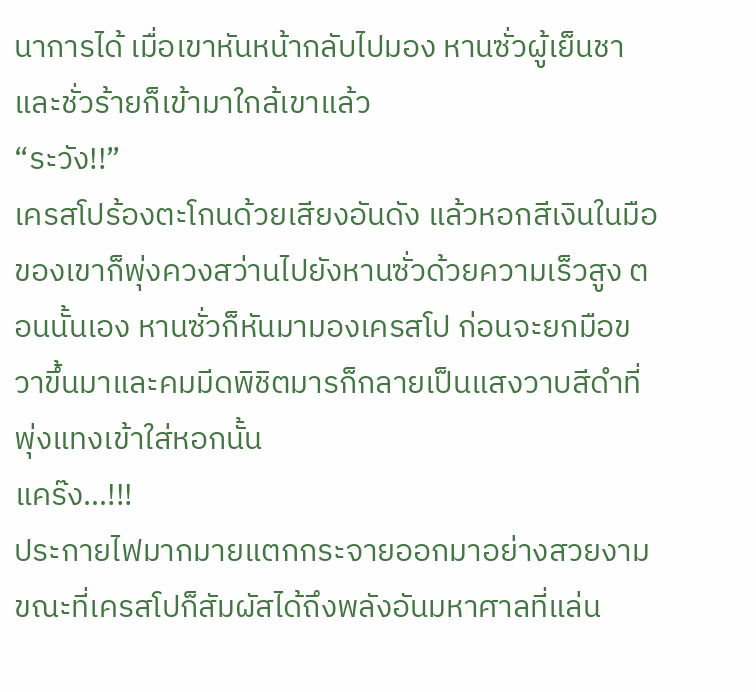นาการได้ เมื่อเขาหันหน้ากลับไปมอง หานซั่วผู้เย็นชาและชั่วร้ายก็เข้ามาใกล้เขาแล้ว
“ระวัง!!”
เครสโปร้องตะโกนด้วยเสียงอันดัง แล้วหอกสีเงินในมือของเขาก็พุ่งควงสว่านไปยังหานซั่วด้วยความเร็วสูง ตอนนั้นเอง หานซั่วก็หันมามองเครสโป ก่อนจะยกมือขวาขึ้นมาและคมมีดพิชิตมารก็กลายเป็นแสงวาบสีดำที่พุ่งแทงเข้าใส่หอกนั้น
แคร๊ง…!!!
ประกายไฟมากมายแตกกระจายออกมาอย่างสวยงาม ขณะที่เครสโปก็สัมผัสได้ถึงพลังอันมหาศาลที่แล่น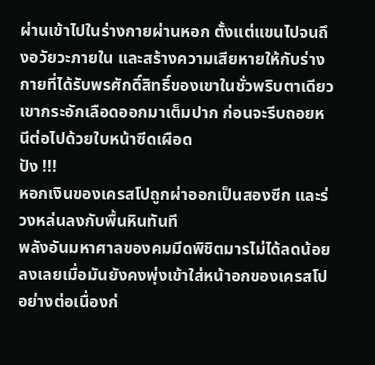ผ่านเข้าไปในร่างกายผ่านหอก ตั้งแต่แขนไปจนถึงอวัยวะภายใน และสร้างความเสียหายให้กับร่างกายที่ได้รับพรศักดิ์สิทธิ์ของเขาในชั่วพริบตาเดียว เขากระอักเลือดออกมาเต็มปาก ก่อนจะรีบถอยหนีต่อไปด้วยใบหน้าซีดเผือด
ปัง !!!
หอกเงินของเครสโปถูกผ่าออกเป็นสองซีก และร่วงหล่นลงกับพื้นหินทันที
พลังอันมหาศาลของคมมีดพิชิตมารไม่ได้ลดน้อยลงเลยเมื่อมันยังคงพุ่งเข้าใส่หน้าอกของเครสโปอย่างต่อเนื่องก่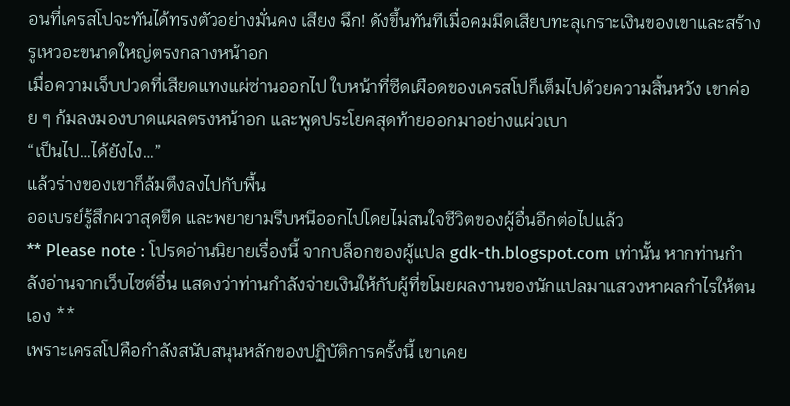อนที่เครสโปจะทันได้ทรงตัวอย่างมั่นคง เสียง ฉึก! ดังขึ้นทันทีเมื่อคมมีดเสียบทะลุเกราะเงินของเขาและสร้างรูเหวอะขนาดใหญ่ตรงกลางหน้าอก
เมื่อความเจ็บปวดที่เสียดแทงแผ่ซ่านออกไป ใบหน้าที่ซีดเผือดของเครสโปก็เต็มไปด้วยความสิ้นหวัง เขาค่อย ๆ ก้มลงมองบาดแผลตรงหน้าอก และพูดประโยคสุดท้ายออกมาอย่างแผ่วเบา
“เป็นไป…ได้ยังไง…”
แล้วร่างของเขาก็ล้มตึงลงไปกับพื้น
ออเบรย์รู้สึกผวาสุดขีด และพยายามรีบหนีออกไปโดยไม่สนใจชีวิตของผู้อื่นอีกต่อไปแล้ว
** Please note : โปรดอ่านนิยายเรื่องนี้ จากบล็อกของผู้แปล gdk-th.blogspot.com เท่านั้น หากท่านกำลังอ่านจากเว็บไซต์อื่น แสดงว่าท่านกำลังจ่ายเงินให้กับผู้ที่ขโมยผลงานของนักแปลมาแสวงหาผลกำไรให้ตนเอง **
เพราะเครสโปคือกำลังสนับสนุนหลักของปฏิบัติการครั้งนี้ เขาเคย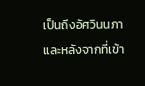เป็นถึงอัศวินนภา และหลังจากที่เข้า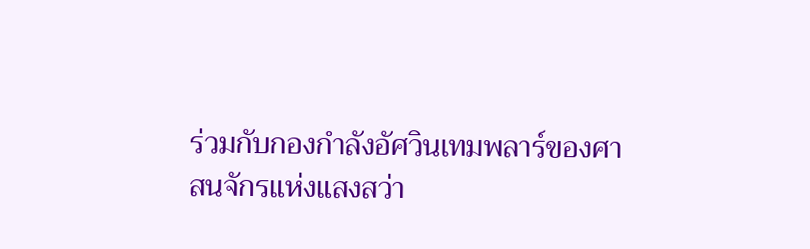ร่วมกับกองกำลังอัศวินเทมพลาร์ของศาสนจักรแห่งแสงสว่า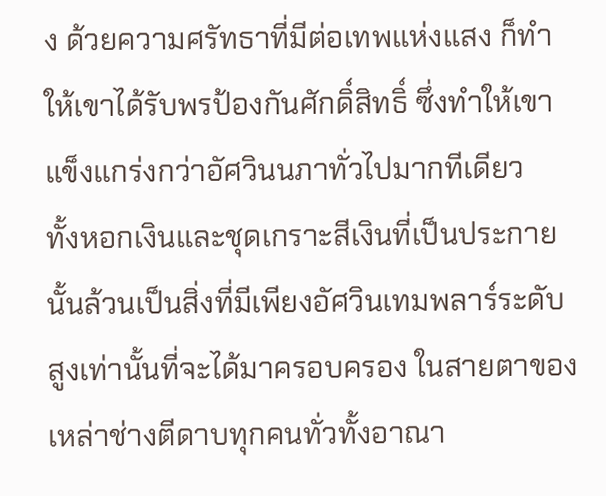ง ด้วยความศรัทธาที่มีต่อเทพแห่งแสง ก็ทำให้เขาได้รับพรป้องกันศักดิ์สิทธิ์ ซึ่งทำให้เขาแข็งแกร่งกว่าอัศวินนภาทั่วไปมากทีเดียว
ทั้งหอกเงินและชุดเกราะสีเงินที่เป็นประกายนั้นล้วนเป็นสิ่งที่มีเพียงอัศวินเทมพลาร์ระดับสูงเท่านั้นที่จะได้มาครอบครอง ในสายตาของเหล่าช่างตีดาบทุกคนทั่วทั้งอาณา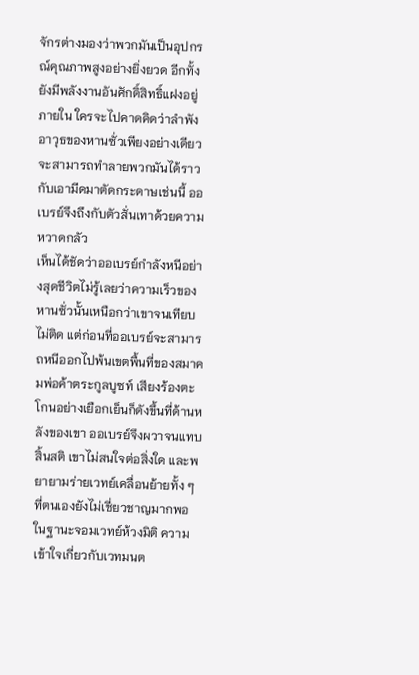จักรต่างมองว่าพวกมันเป็นอุปกรณ์คุณภาพสูงอย่างยิ่งยวด อีกทั้งยังมีพลังงานอันศักดิ์สิทธิ์แฝงอยู่ภายใน ใครจะไปคาดคิดว่าลำพังอาวุธของหานซั่วเพียงอย่างเดียวจะสามารถทำลายพวกมันได้ราวกับเอามีดมาตัดกระดาษเช่นนี้ ออเบรย์จึงถึงกับตัวสั่นเทาด้วยความหวาดกลัว
เห็นได้ชัดว่าออเบรย์กำลังหนีอย่างสุดชีวิตไม่รู้เลยว่าความเร็วของหานซั่วนั้นเหนือกว่าเขาจนเทียบไม่ติด แต่ก่อนที่ออเบรย์จะสามารถหนีออกไปพ้นเขตพื้นที่ของสมาคมพ่อค้าตระกูลบูซท์ เสียงร้องตะโกนอย่างเยือกเย็นก็ดังขึ้นที่ด้านหลังของเขา ออเบรย์จึงผวาจนแทบสิ้นสติ เขาไม่สนใจต่อสิ่งใด และพยายามร่ายเวทย์เคลื่อนย้ายทั้ง ๆ ที่ตนเองยังไม่เชี่ยวชาญมากพอ
ในฐานะจอมเวทย์ห้วงมิติ ความเข้าใจเกี่ยวกับเวทมนต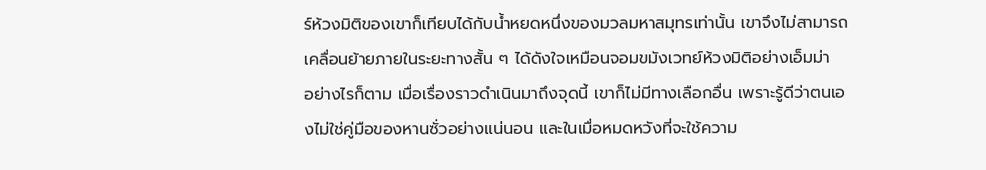ร์ห้วงมิติของเขาก็เทียบได้กับน้ำหยดหนึ่งของมวลมหาสมุทรเท่านั้น เขาจึงไม่สามารถเคลื่อนย้ายภายในระยะทางสั้น ๆ ได้ดังใจเหมือนจอมขมังเวทย์ห้วงมิติอย่างเอ็มม่า
อย่างไรก็ตาม เมื่อเรื่องราวดำเนินมาถึงจุดนี้ เขาก็ไม่มีทางเลือกอื่น เพราะรู้ดีว่าตนเองไม่ใช่คู่มือของหานซั่วอย่างแน่นอน และในเมื่อหมดหวังที่จะใช้ความ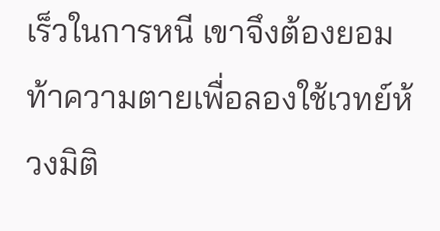เร็วในการหนี เขาจึงต้องยอมท้าความตายเพื่อลองใช้เวทย์ห้วงมิติ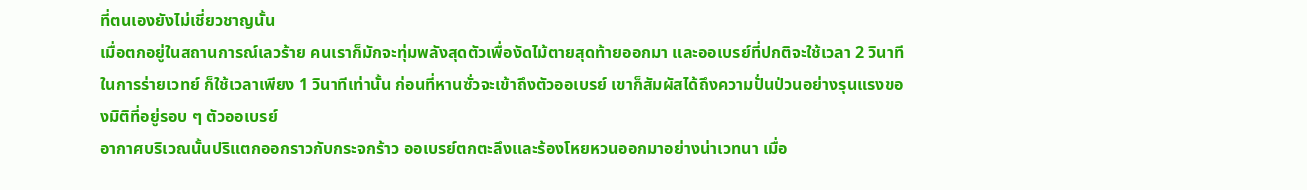ที่ตนเองยังไม่เชี่ยวชาญนั้น
เมื่อตกอยู่ในสถานการณ์เลวร้าย คนเราก็มักจะทุ่มพลังสุดตัวเพื่องัดไม้ตายสุดท้ายออกมา และออเบรย์ที่ปกติจะใช้เวลา 2 วินาทีในการร่ายเวทย์ ก็ใช้เวลาเพียง 1 วินาทีเท่านั้น ก่อนที่หานซั่วจะเข้าถึงตัวออเบรย์ เขาก็สัมผัสได้ถึงความปั่นป่วนอย่างรุนแรงของมิติที่อยู่รอบ ๆ ตัวออเบรย์
อากาศบริเวณนั้นปริแตกออกราวกับกระจกร้าว ออเบรย์ตกตะลึงและร้องโหยหวนออกมาอย่างน่าเวทนา เมื่อ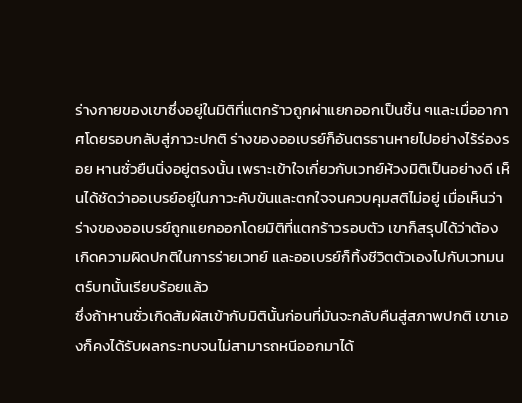ร่างกายของเขาซึ่งอยู่ในมิติที่แตกร้าวถูกผ่าแยกออกเป็นชิ้น ๆและเมื่ออากาศโดยรอบกลับสู่ภาวะปกติ ร่างของออเบรย์ก็อันตรธานหายไปอย่างไร้ร่องรอย หานซั่วยืนนิ่งอยู่ตรงนั้น เพราะเข้าใจเกี่ยวกับเวทย์ห้วงมิติเป็นอย่างดี เห็นได้ชัดว่าออเบรย์อยู่ในภาวะคับขันและตกใจจนควบคุมสติไม่อยู่ เมื่อเห็นว่าร่างของออเบรย์ถูกแยกออกโดยมิติที่แตกร้าวรอบตัว เขาก็สรุปได้ว่าต้องเกิดความผิดปกติในการร่ายเวทย์ และออเบรย์ก็ทิ้งชีวิตตัวเองไปกับเวทมนตร์บทนั้นเรียบร้อยแล้ว
ซึ่งถ้าหานซั่วเกิดสัมผัสเข้ากับมิตินั้นก่อนที่มันจะกลับคืนสู่สภาพปกติ เขาเองก็คงได้รับผลกระทบจนไม่สามารถหนีออกมาได้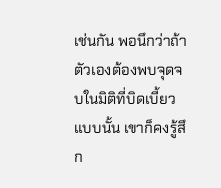เช่นกัน พอนึกว่าถ้าตัวเองต้องพบจุดจบในมิติที่บิดเบี้ยวแบบนั้น เขาก็คงรู้สึก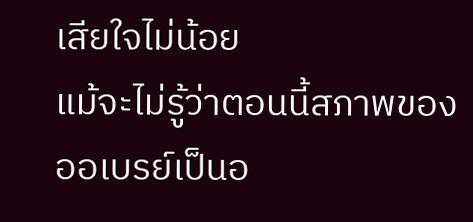เสียใจไม่น้อย
แม้จะไม่รู้ว่าตอนนี้สภาพของออเบรย์เป็นอ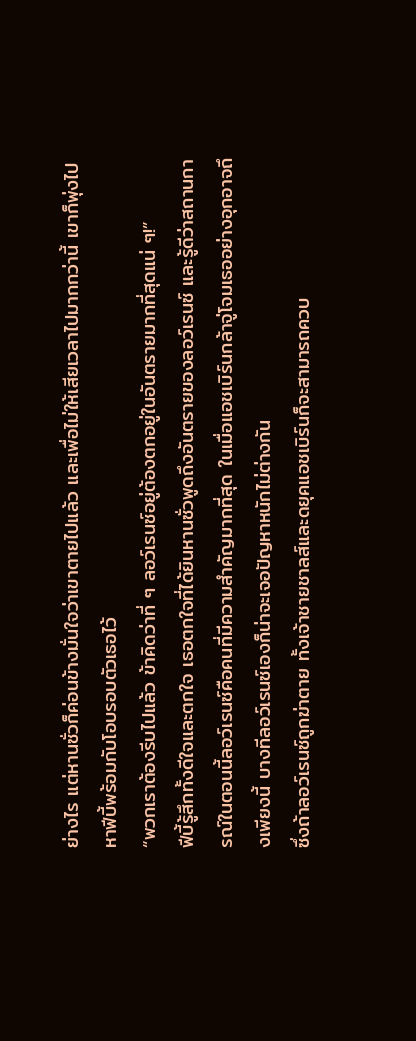ย่างไร แต่หานซั่วก็ค่อนข้างมั่นใจว่าเขาตายไปแล้ว และเพื่อไม่ให้เสียเวลาไปมากกว่านี้ เขาก็พุ่งไปหาฟีบี้พร้อมกับโอบรอบตัวเธอไว้
“พวกเราต้องรีบไปแล้ว ข้าคิดว่าที่ ๆ ลอว์เรนซ์อยู่ต้องตกอยู่ในอันตรายมากที่สุดแน่ ๆ!”
ฟีบี้รู้สึกทั้งดีใจและตกใจ เธอตกใจที่ได้ยินหานซั่วพูดถึงอันตรายของลอว์เรนซ์ และรู้ดีว่าสถานการณ์ในตอนนี้ลอว์เรนซ์คือคนที่มีความสำคัญมากที่สุด ในเมื่อแอชเบิร์นกล้าจู่โจมเธออย่างอุกอาจถึงเพียงนี้ บางทีลอว์เรนซ์เองก็น่าจะเจอปัญหาหนักไม่ต่างกัน
ซึ่งถ้าลอว์เรนซ์ถูกฆ่าตาย ทั้งเจ้าชายชาลส์และดยุคแอชเบิร์นก็จะสามารถควบ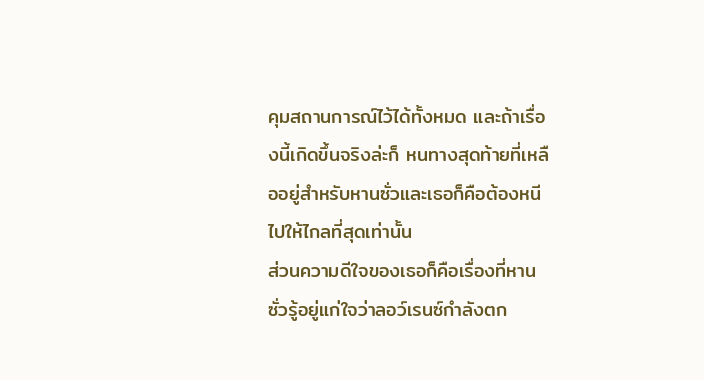คุมสถานการณ์ไว้ได้ทั้งหมด และถ้าเรื่องนี้เกิดขึ้นจริงล่ะก็ หนทางสุดท้ายที่เหลืออยู่สำหรับหานซั่วและเธอก็คือต้องหนีไปให้ไกลที่สุดเท่านั้น
ส่วนความดีใจของเธอก็คือเรื่องที่หานซั่วรู้อยู่แก่ใจว่าลอว์เรนซ์กำลังตก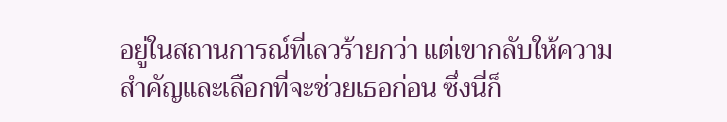อยู่ในสถานการณ์ที่เลวร้ายกว่า แต่เขากลับให้ความสำคัญและเลือกที่จะช่วยเธอก่อน ซึ่งนี่ก็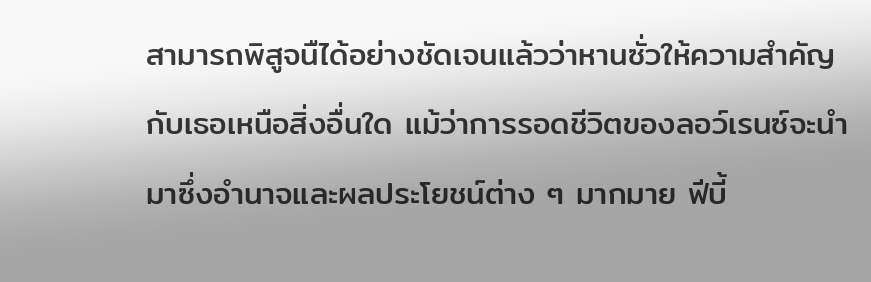สามารถพิสูจนืได้อย่างชัดเจนแล้วว่าหานซั่วให้ความสำคัญกับเธอเหนือสิ่งอื่นใด แม้ว่าการรอดชีวิตของลอว์เรนซ์จะนำมาซึ่งอำนาจและผลประโยชน์ต่าง ๆ มากมาย ฟีบี้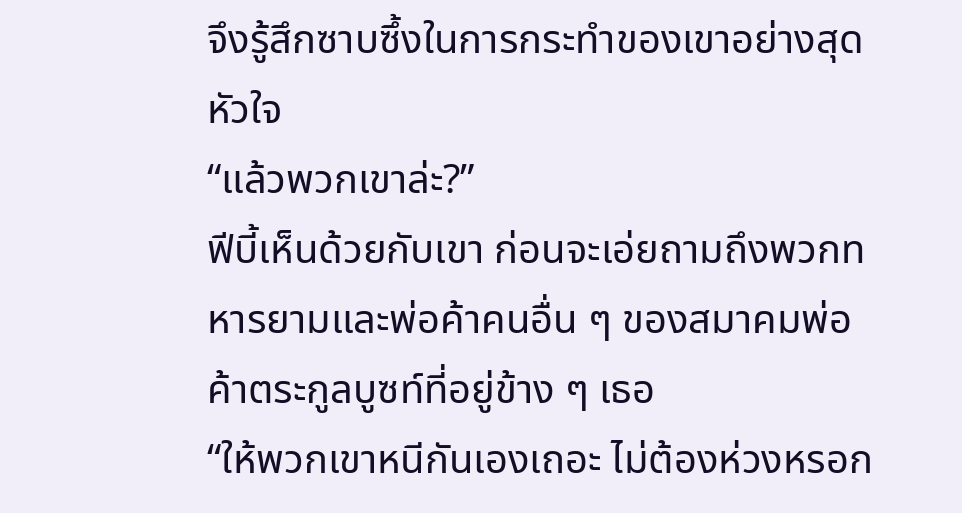จึงรู้สึกซาบซึ้งในการกระทำของเขาอย่างสุดหัวใจ
“แล้วพวกเขาล่ะ?”
ฟีบี้เห็นด้วยกับเขา ก่อนจะเอ่ยถามถึงพวกทหารยามและพ่อค้าคนอื่น ๆ ของสมาคมพ่อค้าตระกูลบูซท์ที่อยู่ข้าง ๆ เธอ
“ให้พวกเขาหนีกันเองเถอะ ไม่ต้องห่วงหรอก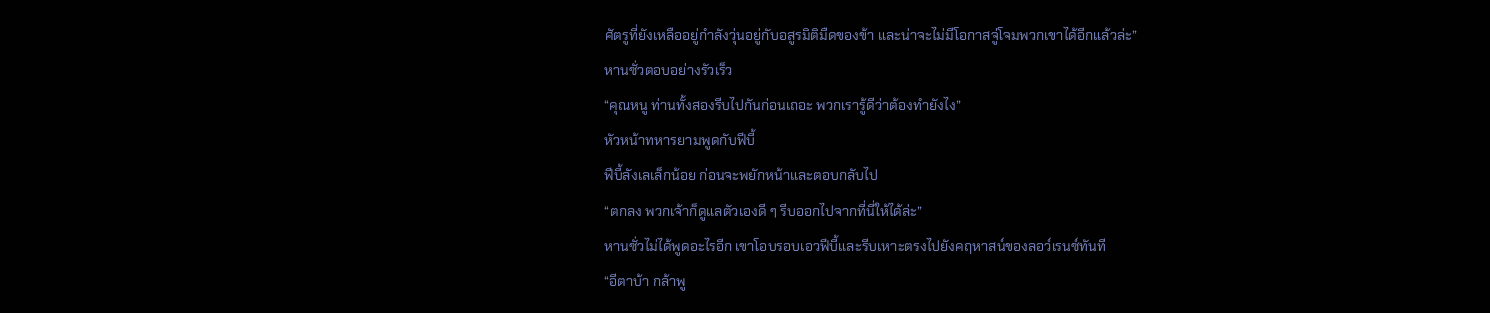ศัตรูที่ยังเหลืออยู่กำลังวุ่นอยู่กับอสูรมิติมืดของข้า และน่าจะไม่มีโอกาสจู่โจมพวกเขาได้อีกแล้วล่ะ”
หานซั่วตอบอย่างรัวเร็ว
“คุณหนู ท่านทั้งสองรีบไปกันก่อนเถอะ พวกเรารู้ดีว่าต้องทำยังไง”
หัวหน้าทหารยามพูดกับฟีบี้
ฟีบี้ลังเลเล็กน้อย ก่อนจะพยักหน้าและตอบกลับไป
“ตกลง พวกเจ้าก็ดูแลตัวเองดี ๆ รีบออกไปจากที่นี่ให้ได้ล่ะ”
หานซั่วไม่ได้พูดอะไรอีก เขาโอบรอบเอวฟีบี้และรีบเหาะตรงไปยังคฤหาสน์ของลอว์เรนซ์ทันที
“อีตาบ้า กล้าพู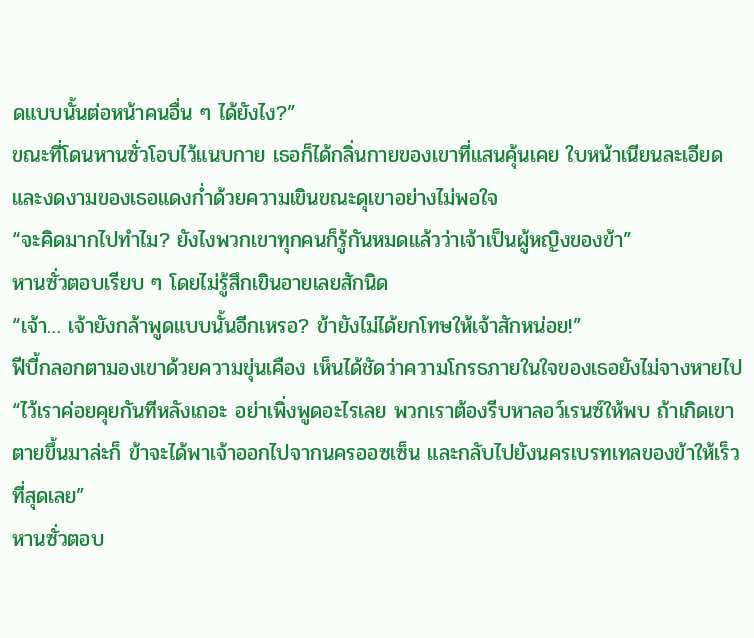ดแบบนั้นต่อหน้าคนอื่น ๆ ได้ยังไง?”
ขณะที่โดนหานซั่วโอบไว้แนบกาย เธอก็ได้กลิ่นกายของเขาที่แสนคุ้นเคย ใบหน้าเนียนละเอียดและงดงามของเธอแดงก่ำด้วยความเขินขณะดุเขาอย่างไม่พอใจ
“จะคิดมากไปทำไม? ยังไงพวกเขาทุกคนก็รู้กันหมดแล้วว่าเจ้าเป็นผู้หญิงของข้า”
หานซั่วตอบเรียบ ๆ โดยไม่รู้สึกเขินอายเลยสักนิด
“เจ้า… เจ้ายังกล้าพูดแบบนั้นอีกเหรอ? ข้ายังไม่ได้ยกโทษให้เจ้าสักหน่อย!”
ฟีบี้กลอกตามองเขาด้วยความขุ่นเคือง เห็นได้ชัดว่าความโกรธภายในใจของเธอยังไม่จางหายไป
“ไว้เราค่อยคุยกันทีหลังเถอะ อย่าเพิ่งพูดอะไรเลย พวกเราต้องรีบหาลอว์เรนซ์ให้พบ ถ้าเกิดเขาตายขึ้นมาล่ะก็ ข้าจะได้พาเจ้าออกไปจากนครออซเซ็น และกลับไปยังนครเบรทเทลของข้าให้เร็วที่สุดเลย”
หานซั่วตอบ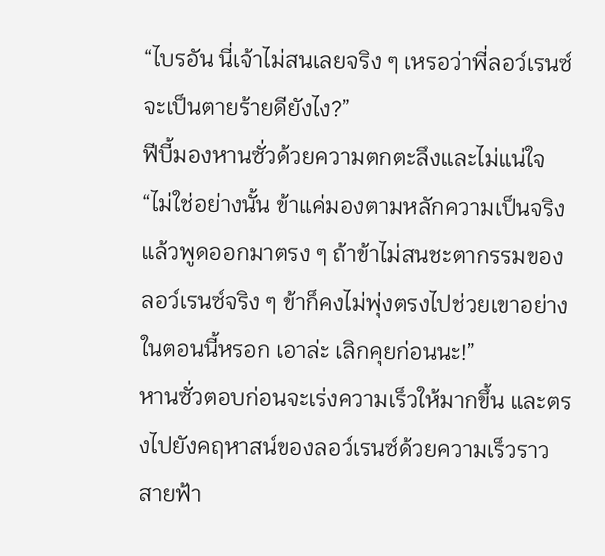“ไบรอัน นี่เจ้าไม่สนเลยจริง ๆ เหรอว่าพี่ลอว์เรนซ์จะเป็นตายร้ายดียังไง?”
ฟีบี้มองหานซั่วด้วยความตกตะลึงและไม่แน่ใจ
“ไม่ใช่อย่างนั้น ข้าแค่มองตามหลักความเป็นจริงแล้วพูดออกมาตรง ๆ ถ้าข้าไม่สนชะตากรรมของลอว์เรนซ์จริง ๆ ข้าก็คงไม่พุ่งตรงไปช่วยเขาอย่างในตอนนี้หรอก เอาล่ะ เลิกคุยก่อนนะ!”
หานซั่วตอบก่อนจะเร่งความเร็วให้มากขึ้น และตรงไปยังคฤหาสน์ของลอว์เรนซ์ด้วยความเร็วราวสายฟ้า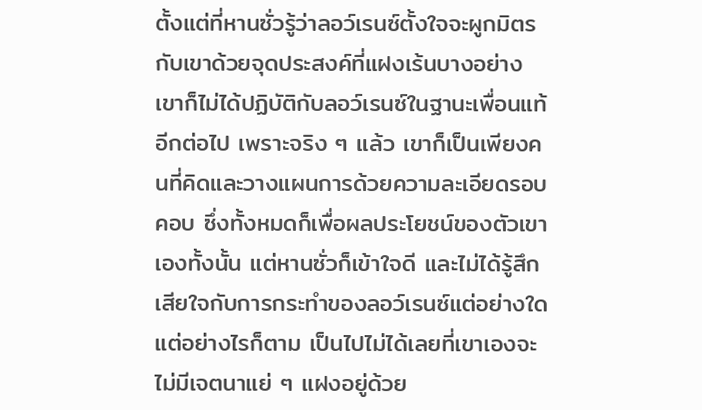ตั้งแต่ที่หานซั่วรู้ว่าลอว์เรนซ์ตั้งใจจะผูกมิตรกับเขาด้วยจุดประสงค์ที่แฝงเร้นบางอย่าง เขาก็ไม่ได้ปฏิบัติกับลอว์เรนซ์ในฐานะเพื่อนแท้อีกต่อไป เพราะจริง ๆ แล้ว เขาก็เป็นเพียงคนที่คิดและวางแผนการด้วยความละเอียดรอบคอบ ซึ่งทั้งหมดก็เพื่อผลประโยชน์ของตัวเขาเองทั้งนั้น แต่หานซั่วก็เข้าใจดี และไม่ได้รู้สึกเสียใจกับการกระทำของลอว์เรนซ์แต่อย่างใด
แต่อย่างไรก็ตาม เป็นไปไม่ได้เลยที่เขาเองจะไม่มีเจตนาแย่ ๆ แฝงอยู่ด้วย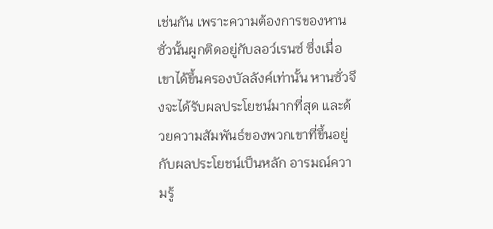เช่นกัน เพราะความต้องการของหานซั่วนั้นผูกติดอยู่กับลอว์เรนซ์ ซึ่งเมื่อเขาได้ขึ้นครองบัลลังค์เท่านั้น หานซั่วจึงจะได้รับผลประโยชน์มากที่สุด และด้วยความสัมพันธ์ของพวกเขาที่ขึ้นอยู่กับผลประโยชน์เป็นหลัก อารมณ์ความรู้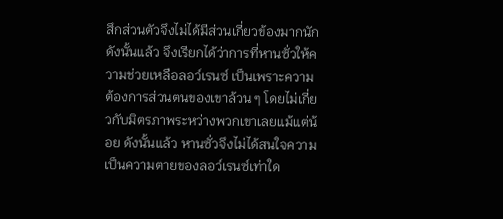สึกส่วนตัวจึงไม่ได้มีส่วนเกี่ยวข้องมากนัก
ดังนั้นแล้ว จึงเรียกได้ว่าการที่หานซั่วให้ความช่วยเหลือลอว์เรนซ์ เป็นเพราะความต้องการส่วนตนของเขาล้วน ๆ โดยไม่เกี่ยวกับมิตรภาพระหว่างพวกเขาเลยแม้แต่น้อย ดังนั้นแล้ว หานซั่วจึงไม่ได้สนใจความเป็นความตายของลอว์เรนซ์เท่าใด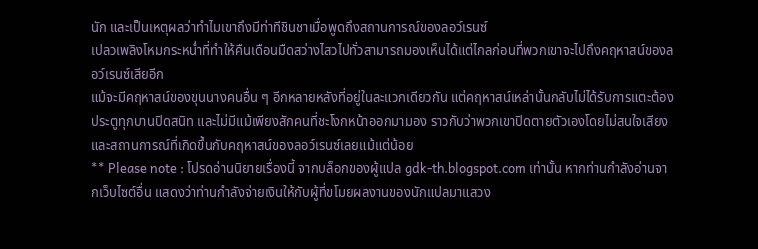นัก และเป็นเหตุผลว่าทำไมเขาถึงมีท่าทีชินชาเมื่อพูดถึงสถานการณ์ของลอว์เรนซ์
เปลวเพลิงโหมกระหน่ำที่ทำให้คืนเดือนมืดสว่างไสวไปทั่วสามารถมองเห็นได้แต่ไกลก่อนที่พวกเขาจะไปถึงคฤหาสน์ของลอว์เรนซ์เสียอีก
แม้จะมีคฤหาสน์ของขุนนางคนอื่น ๆ อีกหลายหลังที่อยู่ในละแวกเดียวกัน แต่คฤหาสน์เหล่านั้นกลับไม่ได้รับการแตะต้อง ประตูทุกบานปิดสนิท และไม่มีแม้เพียงสักคนที่ชะโงกหน้าออกมามอง ราวกับว่าพวกเขาปิดตายตัวเองโดยไม่สนใจเสียงและสถานการณ์ที่เกิดขึ้นกับคฤหาสน์ของลอว์เรนซ์เลยแม้แต่น้อย
** Please note : โปรดอ่านนิยายเรื่องนี้ จากบล็อกของผู้แปล gdk-th.blogspot.com เท่านั้น หากท่านกำลังอ่านจากเว็บไซต์อื่น แสดงว่าท่านกำลังจ่ายเงินให้กับผู้ที่ขโมยผลงานของนักแปลมาแสวง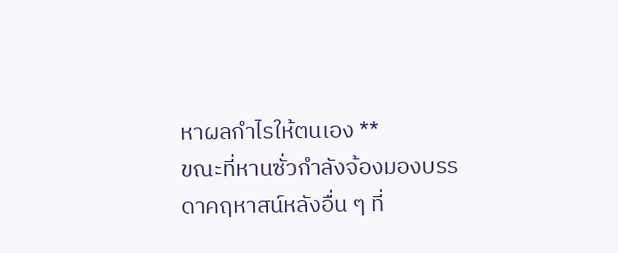หาผลกำไรให้ตนเอง **
ขณะที่หานซั่วกำลังจ้องมองบรรดาคฤหาสน์หลังอื่น ๆ ที่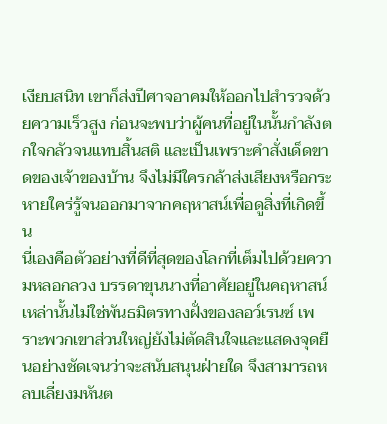เงียบสนิท เขาก็ส่งปีศาจอาคมให้ออกไปสำรวจด้วยความเร็วสูง ก่อนจะพบว่าผู้คนที่อยู่ในนั้นกำลังตกใจกลัวจนแทบสิ้นสติ และเป็นเพราะคำสั่งเด็ดขาดของเจ้าของบ้าน จึงไม่มีใครกล้าส่งเสียงหรือกระหายใคร่รู้จนออกมาจากคฤหาสน์เพื่อดูสิ่งที่เกิดขึ้น
นี่เองคือตัวอย่างที่ดีที่สุดของโลกที่เต็มไปด้วยความหลอกลวง บรรดาขุนนางที่อาศัยอยู่ในคฤหาสน์เหล่านั้นไม่ใช่พันธมิตรทางฝั่งของลอว์เรนซ์ เพราะพวกเขาส่วนใหญ่ยังไม่ตัดสินใจและแสดงจุดยืนอย่างชัดเจนว่าจะสนับสนุนฝ่ายใด จึงสามารถหลบเลี่ยงมหันต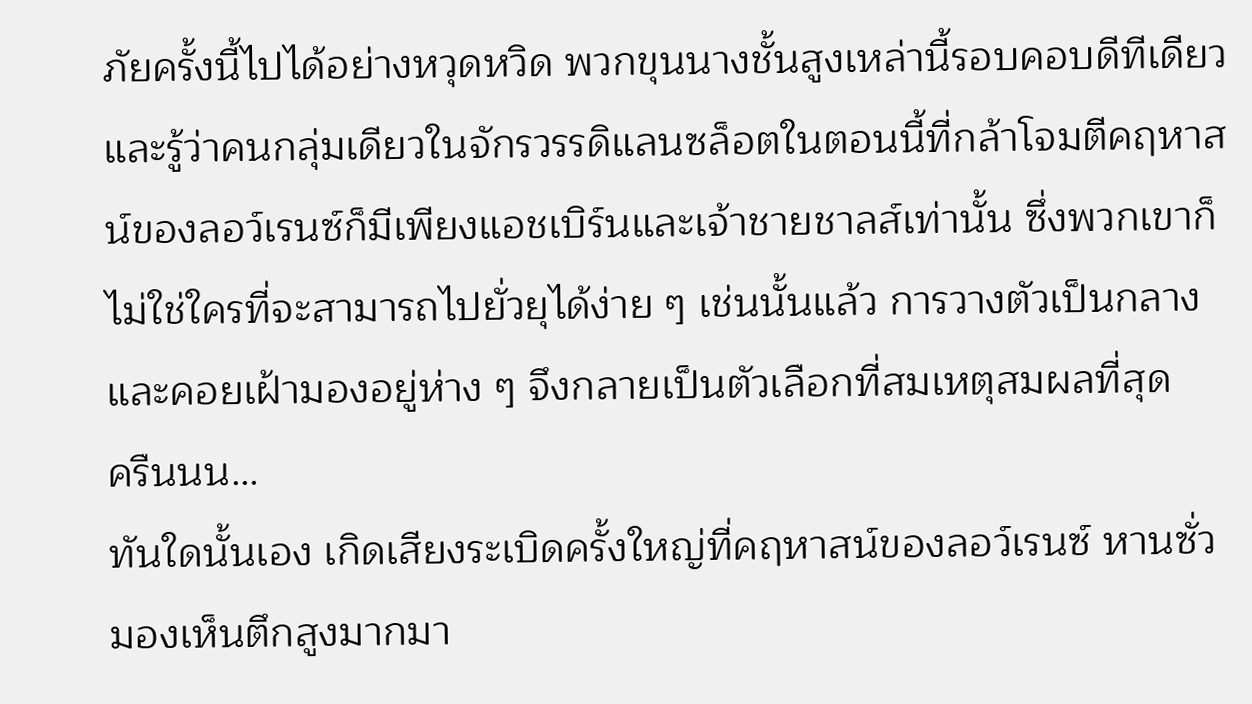ภัยครั้งนี้ไปได้อย่างหวุดหวิด พวกขุนนางชั้นสูงเหล่านี้รอบคอบดีทีเดียว และรู้ว่าคนกลุ่มเดียวในจักรวรรดิแลนซล็อตในตอนนี้ที่กล้าโจมตีคฤหาสน์ของลอว์เรนซ์ก็มีเพียงแอชเบิร์นและเจ้าชายชาลส์เท่านั้น ซึ่งพวกเขาก็ไม่ใช่ใครที่จะสามารถไปยั่วยุได้ง่าย ๆ เช่นนั้นแล้ว การวางตัวเป็นกลางและคอยเฝ้ามองอยู่ห่าง ๆ จึงกลายเป็นตัวเลือกที่สมเหตุสมผลที่สุด
ครืนนน…
ทันใดนั้นเอง เกิดเสียงระเบิดครั้งใหญ่ที่คฤหาสน์ของลอว์เรนซ์ หานซั่วมองเห็นตึกสูงมากมา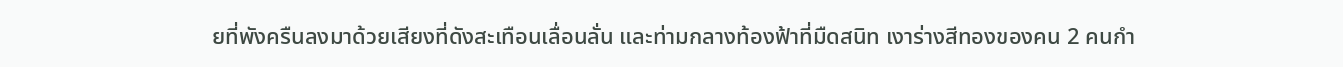ยที่พังครืนลงมาด้วยเสียงที่ดังสะเทือนเลื่อนลั่น และท่ามกลางท้องฟ้าที่มืดสนิท เงาร่างสีทองของคน 2 คนกำ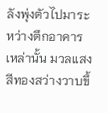ลังพุ่งตัวไปมาระหว่างตึกอาคารเหล่านั้น มวลแสงสีทองสว่างวาบขึ้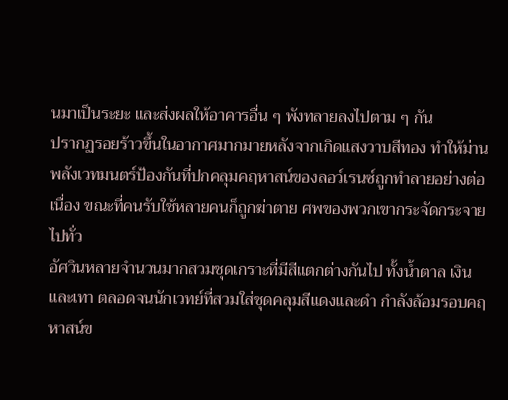นมาเป็นระยะ และส่งผลให้อาคารอื่น ๆ พังทลายลงไปตาม ๆ กัน
ปรากฏรอยร้าวขึ้นในอากาศมากมายหลังจากเกิดแสงวาบสีทอง ทำให้ม่านพลังเวทมนตร์ป้องกันที่ปกคลุมคฤหาสน์ของลอว์เรนซ์ถูกทำลายอย่างต่อเนื่อง ขณะที่คนรับใช้หลายคนก็ถูกฆ่าตาย ศพของพวกเขากระจัดกระจายไปทั่ว
อัศวินหลายจำนวนมากสวมชุดเกราะที่มีสีแตกต่างกันไป ทั้งน้ำตาล เงิน และเทา ตลอดจนนักเวทย์ที่สวมใส่ชุดคลุมสีแดงและดำ กำลังล้อมรอบคฤหาสน์ข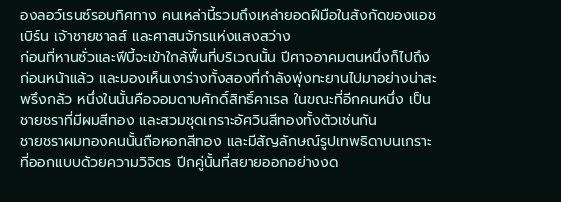องลอว์เรนซ์รอบทิศทาง คนเหล่านี้รวมถึงเหล่ายอดฝีมือในสังกัดของแอชเบิร์น เจ้าชายชาลส์ และศาสนจักรแห่งแสงสว่าง
ก่อนที่หานซั่วและฟีบี้จะเข้าใกล้พื้นที่บริเวณนั้น ปีศาจอาคมตนหนึ่งก็ไปถึงก่อนหน้าแล้ว และมองเห็นเงาร่างทั้งสองที่กำลังพุ่งทะยานไปมาอย่างน่าสะพรึงกลัว หนึ่งในนั้นคือจอมดาบศักดิ์สิทธิ์คาเรล ในขณะที่อีกคนหนึ่ง เป็นชายชราที่มีผมสีทอง และสวมชุดเกราะอัศวินสีทองทั้งตัวเช่นกัน
ชายชราผมทองคนนั้นถือหอกสีทอง และมีสัญลักษณ์รูปเทพธิดาบนเกราะที่ออกแบบด้วยความวิจิตร ปีกคู่นั้นที่สยายออกอย่างงด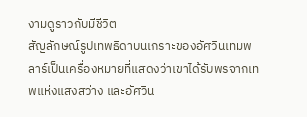งามดูราวกับมีชีวิต
สัญลักษณ์รูปเทพธิดาบนเกราะของอัศวินเทมพลาร์เป็นเครื่องหมายที่แสดงว่าเขาได้รับพรจากเทพแห่งแสงสว่าง และอัศวิน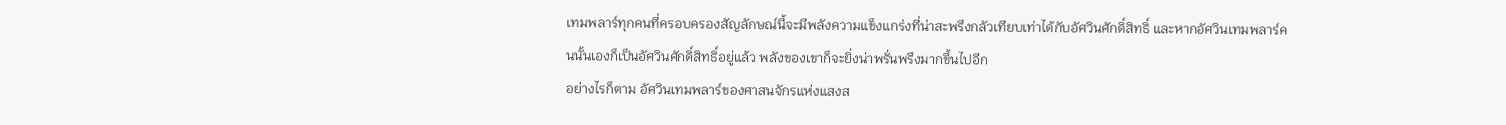เทมพลาร์ทุกคนที่ครอบครองสัญลักษณ์นี้จะมีพลังความแข็งแกร่งที่น่าสะพรึงกลัวเทียบเท่าได้กับอัศวินศักดิ์สิทธิ์ และหากอัศวินเทมพลาร์คนนั้นเองก็เป็นอัศวินศักดิ์สิทธิ์อยู่แล้ว พลังของเขาก็จะยิ่งน่าพรั่นพรึงมากขึ้นไปอีก
อย่างไรก็ตาม อัศวินเทมพลาร์ของศาสนจักรแห่งแสงส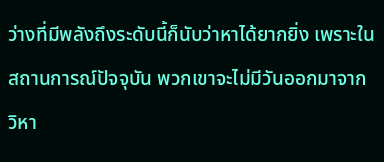ว่างที่มีพลังถึงระดับนี้ก็นับว่าหาได้ยากยิ่ง เพราะในสถานการณ์ปัจจุบัน พวกเขาจะไม่มีวันออกมาจากวิหา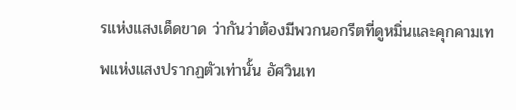รแห่งแสงเด็ดขาด ว่ากันว่าต้องมีพวกนอกรีตที่ดูหมิ่นและคุกคามเทพแห่งแสงปรากฏตัวเท่านั้น อัศวินเท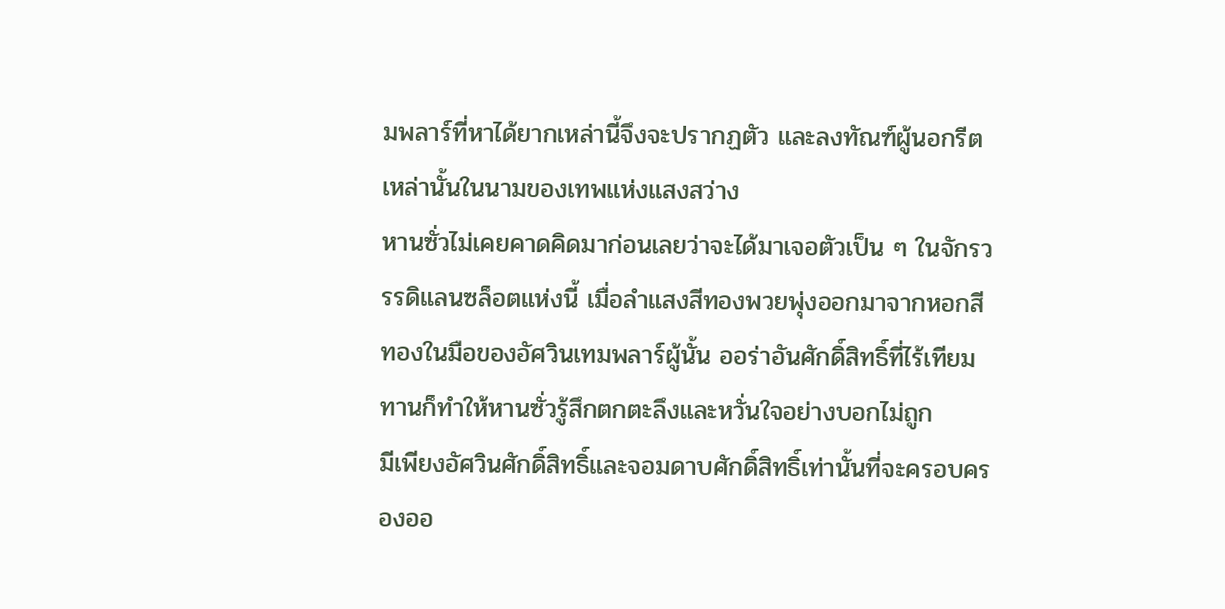มพลาร์ที่หาได้ยากเหล่านี้จึงจะปรากฏตัว และลงทัณฑ์ผู้นอกรีตเหล่านั้นในนามของเทพแห่งแสงสว่าง
หานซั่วไม่เคยคาดคิดมาก่อนเลยว่าจะได้มาเจอตัวเป็น ๆ ในจักรวรรดิแลนซล็อตแห่งนี้ เมื่อลำแสงสีทองพวยพุ่งออกมาจากหอกสีทองในมือของอัศวินเทมพลาร์ผู้นั้น ออร่าอันศักดิ์สิทธิ์ที่ไร้เทียมทานก็ทำให้หานซั่วรู้สึกตกตะลึงและหวั่นใจอย่างบอกไม่ถูก
มีเพียงอัศวินศักดิ์สิทธิ์และจอมดาบศักดิ์สิทธิ์เท่านั้นที่จะครอบครองออ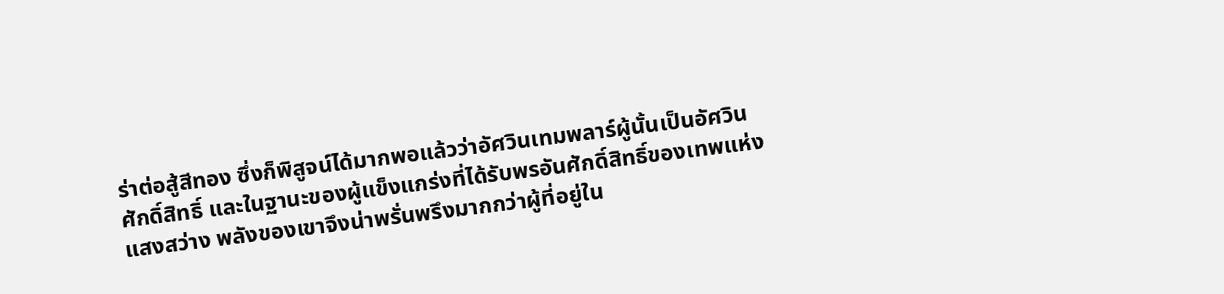ร่าต่อสู้สีทอง ซึ่งก็พิสูจน์ได้มากพอแล้วว่าอัศวินเทมพลาร์ผู้นั้นเป็นอัศวินศักดิ์สิทธิ์ และในฐานะของผู้แข็งแกร่งที่ได้รับพรอันศักดิ์สิทธิ์ของเทพแห่งแสงสว่าง พลังของเขาจึงน่าพรั่นพรึงมากกว่าผู้ที่อยู่ใน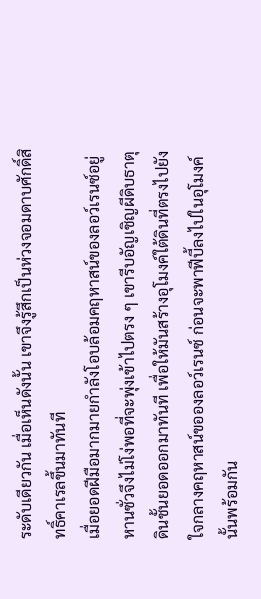ระดับเดียวกัน เมื่อเห็นดังนั้น เขาจึงรู้สึกเป็นห่วงจอมดาบศักดิ์สิทธิ์คาเรลขึ้นมาทันที
เมื่อยอดฝีมือมากมายกำลังโอบล้อมคฤหาสน์ของลอว์เรนซ์อยู่ หานซั่วจึงไม่โง่พอที่จะพุ่งเข้าไปตรง ๆ เขารีบอัญเชิญผีดิบธาตุดินชั้นยอดออกมาทันที เพื่อให้มันสร้างอุโมงค์ใต้ดินที่ตรงไปยังใจกลางคฤหาสน์ขอองลอว์เรนซ์ ก่อนจะพาฟีบี้ลงไปในอุโมงค์นั้นพร้อมกัน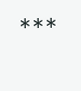***